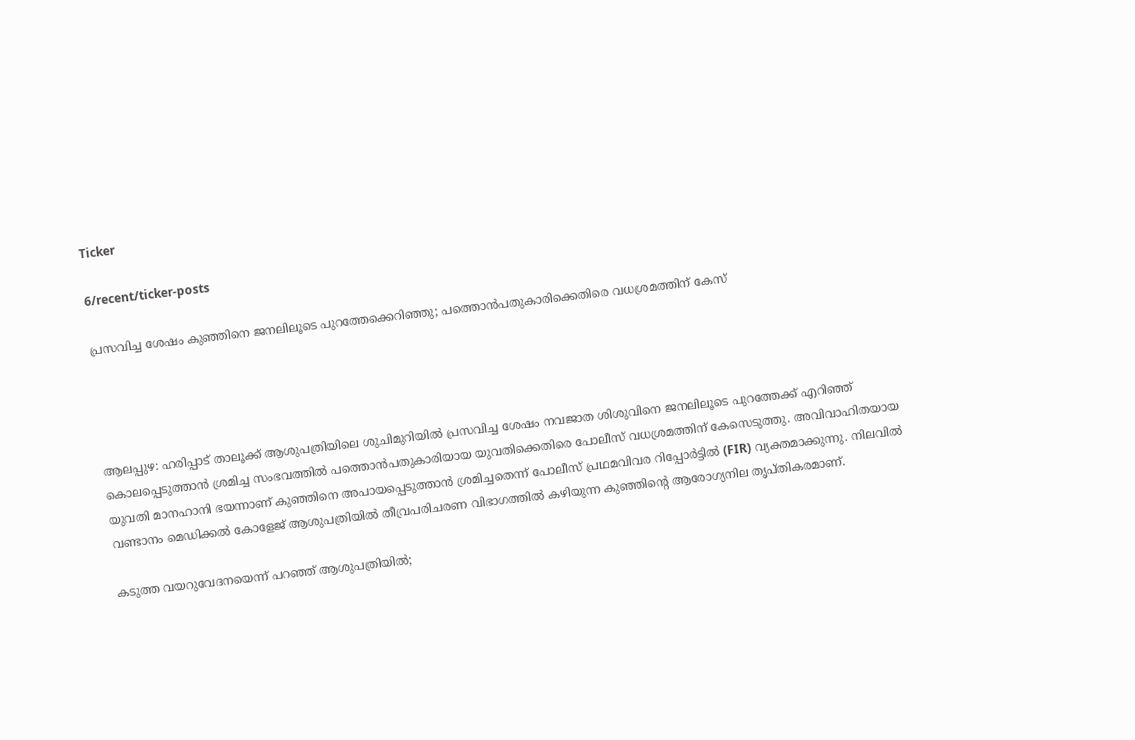Ticker

6/recent/ticker-posts

പ്രസവിച്ച ശേഷം കുഞ്ഞിനെ ജനലിലൂടെ പുറത്തേക്കെറിഞ്ഞു; പത്തൊൻപതുകാരിക്കെതിരെ വധശ്രമത്തിന് കേസ്




ആലപ്പുഴ: ഹരിപ്പാട് താലൂക്ക് ആശുപത്രിയിലെ ശുചിമുറിയിൽ പ്രസവിച്ച ശേഷം നവജാത ശിശുവിനെ ജനലിലൂടെ പുറത്തേക്ക് എറിഞ്ഞ് കൊലപ്പെടുത്താൻ ശ്രമിച്ച സംഭവത്തിൽ പത്തൊൻപതുകാരിയായ യുവതിക്കെതിരെ പോലീസ് വധശ്രമത്തിന് കേസെടുത്തു. അവിവാഹിതയായ യുവതി മാനഹാനി ഭയന്നാണ് കുഞ്ഞിനെ അപായപ്പെടുത്താൻ ശ്രമിച്ചതെന്ന് പോലീസ് പ്രഥമവിവര റിപ്പോർട്ടിൽ (FIR) വ്യക്തമാക്കുന്നു. നിലവിൽ വണ്ടാനം മെഡിക്കൽ കോളേജ് ആശുപത്രിയിൽ തീവ്രപരിചരണ വിഭാഗത്തിൽ കഴിയുന്ന കുഞ്ഞിന്റെ ആരോഗ്യനില തൃപ്തികരമാണ്.

കടുത്ത വയറുവേദനയെന്ന് പറഞ്ഞ് ആശുപത്രിയിൽ;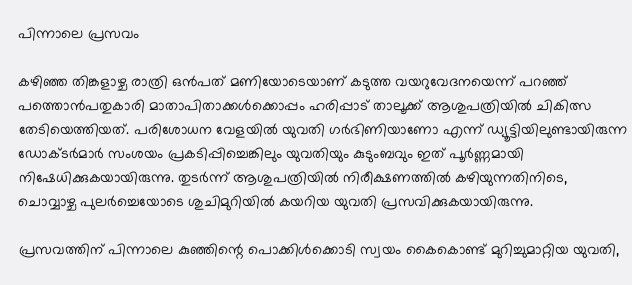പിന്നാലെ പ്രസവം

കഴിഞ്ഞ തിങ്കളാഴ്ച രാത്രി ഒൻപത് മണിയോടെയാണ് കടുത്ത വയറുവേദനയെന്ന് പറഞ്ഞ് പത്തൊൻപതുകാരി മാതാപിതാക്കൾക്കൊപ്പം ഹരിപ്പാട് താലൂക്ക് ആശുപത്രിയിൽ ചികിത്സ തേടിയെത്തിയത്. പരിശോധന വേളയിൽ യുവതി ഗർഭിണിയാണോ എന്ന് ഡ്യൂട്ടിയിലുണ്ടായിരുന്ന ഡോക്ടർമാർ സംശയം പ്രകടിപ്പിച്ചെങ്കിലും യുവതിയും കുടുംബവും ഇത് പൂർണ്ണമായി നിഷേധിക്കുകയായിരുന്നു. തുടർന്ന് ആശുപത്രിയിൽ നിരീക്ഷണത്തിൽ കഴിയുന്നതിനിടെ, ചൊവ്വാഴ്ച പുലർച്ചെയോടെ ശുചിമുറിയിൽ കയറിയ യുവതി പ്രസവിക്കുകയായിരുന്നു.

പ്രസവത്തിന് പിന്നാലെ കുഞ്ഞിന്റെ പൊക്കിൾക്കൊടി സ്വയം കൈകൊണ്ട് മുറിച്ചുമാറ്റിയ യുവതി,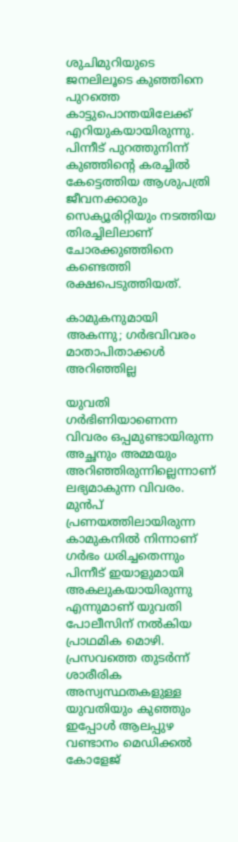ശുചിമുറിയുടെ ജനലിലൂടെ കുഞ്ഞിനെ പുറത്തെ കാട്ടുപൊന്തയിലേക്ക് എറിയുകയായിരുന്നു. പിന്നീട് പുറത്തുനിന്ന് കുഞ്ഞിന്റെ കരച്ചിൽ കേട്ടെത്തിയ ആശുപത്രി ജീവനക്കാരും സെക്യൂരിറ്റിയും നടത്തിയ തിരച്ചിലിലാണ് ചോരക്കുഞ്ഞിനെ കണ്ടെത്തി രക്ഷപെടുത്തിയത്.

കാമുകനുമായി അകന്നു; ഗർഭവിവരം മാതാപിതാക്കൾ അറിഞ്ഞില്ല

യുവതി ഗർഭിണിയാണെന്ന വിവരം ഒപ്പമുണ്ടായിരുന്ന അച്ഛനും അമ്മയും അറിഞ്ഞിരുന്നില്ലെന്നാണ് ലഭ്യമാകുന്ന വിവരം. മുൻപ് പ്രണയത്തിലായിരുന്ന കാമുകനിൽ നിന്നാണ് ഗർഭം ധരിച്ചതെന്നും പിന്നീട് ഇയാളുമായി അകലുകയായിരുന്നു എന്നുമാണ് യുവതി പോലീസിന് നൽകിയ പ്രാഥമിക മൊഴി. പ്രസവത്തെ തുടർന്ന് ശാരീരിക അസ്വസ്ഥതകളുള്ള യുവതിയും കുഞ്ഞും ഇപ്പോൾ ആലപ്പുഴ വണ്ടാനം മെഡിക്കൽ കോളേജ്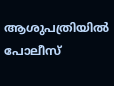ആശുപത്രിയിൽ പോലീസ്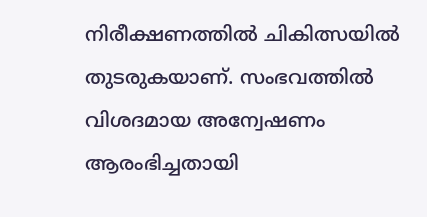നിരീക്ഷണത്തിൽ ചികിത്സയിൽ തുടരുകയാണ്. സംഭവത്തിൽ വിശദമായ അന്വേഷണം ആരംഭിച്ചതായി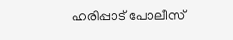ഹരിപ്പാട് പോലീസ്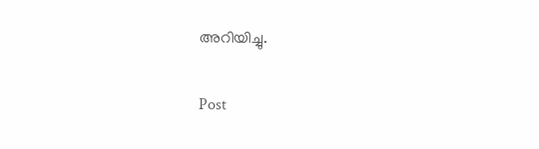അറിയിച്ചു.

Post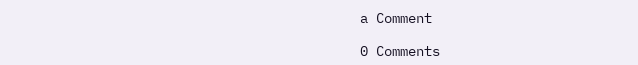a Comment

0 Comments